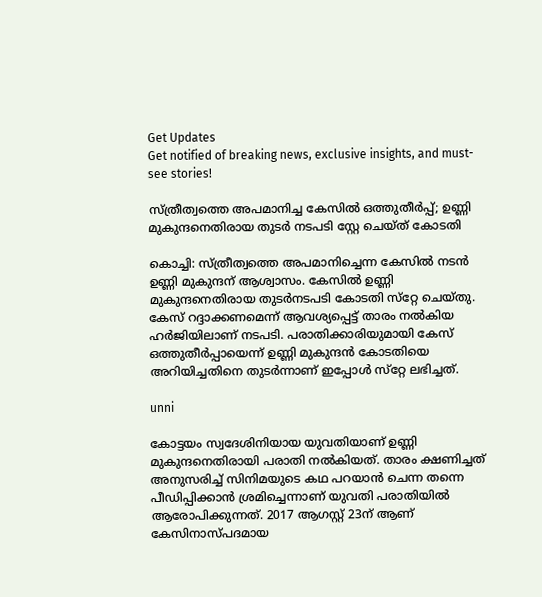Get Updates
Get notified of breaking news, exclusive insights, and must-see stories!

സ്ത്രീത്വത്തെ അപമാനിച്ച കേസില്‍ ഒത്തുതീര്‍പ്പ്; ഉണ്ണി മുകുന്ദനെതിരായ തുടര്‍ നടപടി സ്റ്റേ ചെയ്ത് കോടതി

കൊച്ചി: സ്ത്രീത്വത്തെ അപമാനിച്ചെന്ന കേസില്‍ നടന്‍ ഉണ്ണി മുകുന്ദന് ആശ്വാസം. കേസില്‍ ഉണ്ണി മുകുന്ദനെതിരായ തുടര്‍നടപടി കോടതി സ്‌റ്റേ ചെയ്തു. കേസ് റദ്ദാക്കണമെന്ന് ആവശ്യപ്പെട്ട് താരം നല്‍കിയ ഹര്‍ജിയിലാണ് നടപടി. പരാതിക്കാരിയുമായി കേസ് ഒത്തുതീര്‍പ്പായെന്ന് ഉണ്ണി മുകുന്ദന്‍ കോടതിയെ അറിയിച്ചതിനെ തുടര്‍ന്നാണ് ഇപ്പോള്‍ സ്‌റ്റേ ലഭിച്ചത്.

unni

കോട്ടയം സ്വദേശിനിയായ യുവതിയാണ് ഉണ്ണി മുകുന്ദനെതിരായി പരാതി നല്‍കിയത്. താരം ക്ഷണിച്ചത് അനുസരിച്ച് സിനിമയുടെ കഥ പറയാന്‍ ചെന്ന തന്നെ പീഡിപ്പിക്കാന്‍ ശ്രമിച്ചെന്നാണ് യുവതി പരാതിയില്‍ ആരോപിക്കുന്നത്. 2017 ആഗസ്റ്റ് 23ന് ആണ് കേസിനാസ്പദമായ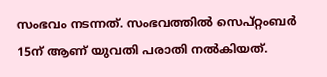സംഭവം നടന്നത്. സംഭവത്തില്‍ സെപ്റ്റംബര്‍ 15ന് ആണ് യുവതി പരാതി നല്‍കിയത്.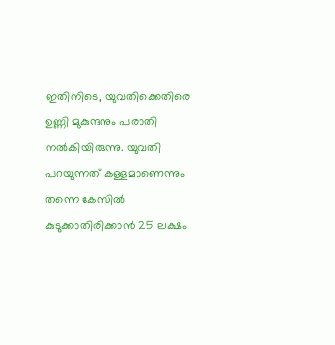ഇതിനിടെ, യുവതിക്കെതിരെ ഉണ്ണി മുകുന്ദനും പരാതി നല്‍കിയിരുന്നു. യുവതി പറയുന്നത് കള്ളമാണെന്നും തന്നെ കേസില്‍ കുടുക്കാതിരിക്കാന്‍ 25 ലക്ഷം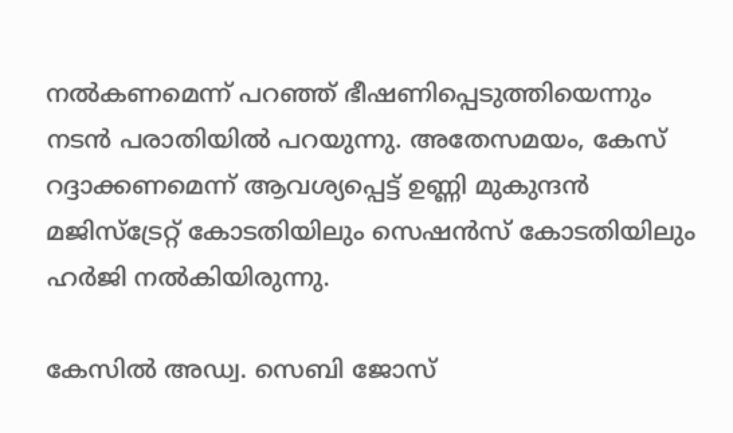നല്‍കണമെന്ന് പറഞ്ഞ് ഭീഷണിപ്പെടുത്തിയെന്നും നടന്‍ പരാതിയില്‍ പറയുന്നു. അതേസമയം, കേസ് റദ്ദാക്കണമെന്ന് ആവശ്യപ്പെട്ട് ഉണ്ണി മുകുന്ദന്‍ മജിസ്‌ട്രേറ്റ് കോടതിയിലും സെഷന്‍സ് കോടതിയിലും ഹര്‍ജി നല്‍കിയിരുന്നു.

കേസില്‍ അഡ്വ. സെബി ജോസ്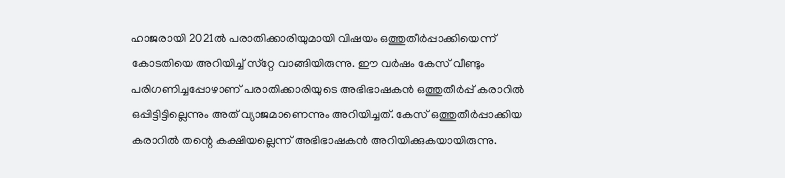ഹാജരായി 2021ല്‍ പരാതിക്കാരിയുമായി വിഷയം ഒത്തുതീര്‍പ്പാക്കിയെന്ന് കോടതിയെ അറിയിച്ച് സ്‌റ്റേ വാങ്ങിയിരുന്നു. ഈ വര്‍ഷം കേസ് വീണ്ടും പരിഗണിച്ചപ്പോഴാണ് പരാതിക്കാരിയുടെ അഭിഭാഷകന്‍ ഒത്തുതീര്‍പ്പ് കരാറില്‍ ഒപ്പിട്ടിട്ടില്ലെന്നും അത് വ്യാജമാണെന്നും അറിയിച്ചത്. കേസ് ഒത്തുതീര്‍പ്പാക്കിയ കരാറില്‍ തന്റെ കക്ഷിയല്ലെന്ന് അഭിഭാഷകന്‍ അറിയിക്കുകയായിരുന്നു.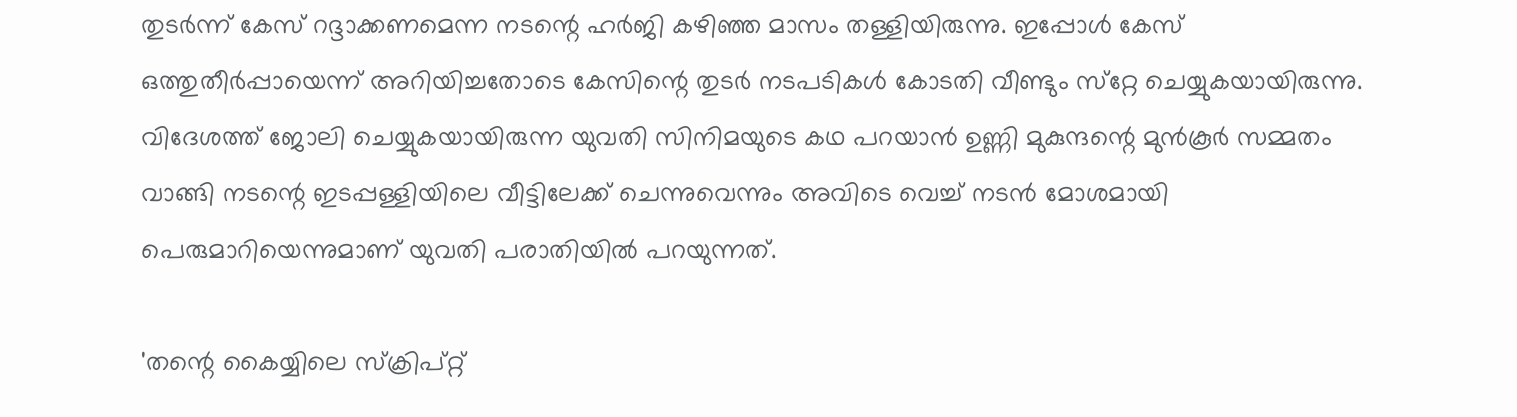തുടര്‍ന്ന് കേസ് റദ്ദാക്കണമെന്ന നടന്റെ ഹര്‍ജി കഴിഞ്ഞ മാസം തള്ളിയിരുന്നു. ഇപ്പോള്‍ കേസ് ഒത്തുതീര്‍പ്പായെന്ന് അറിയിച്ചതോടെ കേസിന്റെ തുടര്‍ നടപടികള്‍ കോടതി വീണ്ടും സ്‌റ്റേ ചെയ്യുകയായിരുന്നു. വിദേശത്ത് ജോലി ചെയ്യുകയായിരുന്ന യുവതി സിനിമയുടെ കഥ പറയാന്‍ ഉണ്ണി മുകുന്ദന്റെ മുന്‍കൂര്‍ സമ്മതം വാങ്ങി നടന്റെ ഇടപ്പള്ളിയിലെ വീട്ടിലേക്ക് ചെന്നുവെന്നും അവിടെ വെച്ച് നടന്‍ മോശമായി പെരുമാറിയെന്നുമാണ് യുവതി പരാതിയില്‍ പറയുന്നത്.

'തന്റെ കൈയ്യിലെ സ്‌ക്രിപ്റ്റ്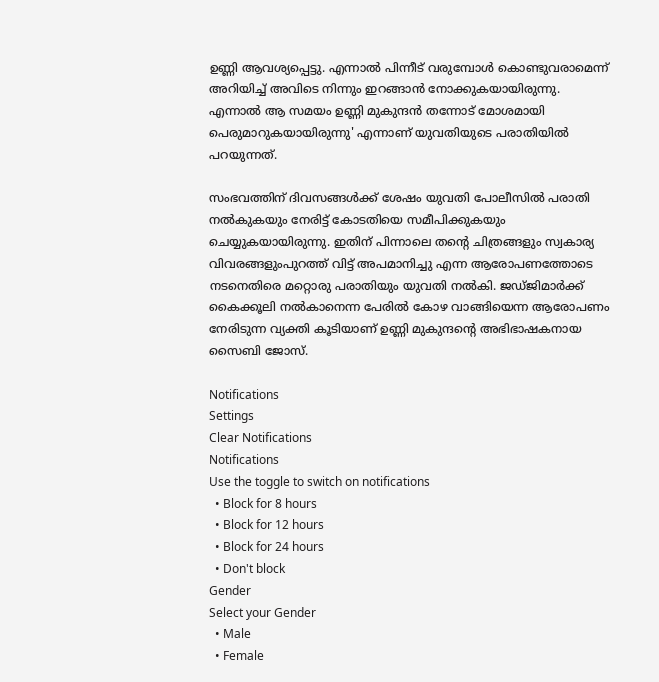ഉണ്ണി ആവശ്യപ്പെട്ടു. എന്നാല്‍ പിന്നീട് വരുമ്പോള്‍ കൊണ്ടുവരാമെന്ന് അറിയിച്ച് അവിടെ നിന്നും ഇറങ്ങാന്‍ നോക്കുകയായിരുന്നു. എന്നാല്‍ ആ സമയം ഉണ്ണി മുകുന്ദന്‍ തന്നോട് മോശമായി പെരുമാറുകയായിരുന്നു' എന്നാണ് യുവതിയുടെ പരാതിയില്‍ പറയുന്നത്.

സംഭവത്തിന് ദിവസങ്ങള്‍ക്ക് ശേഷം യുവതി പോലീസില്‍ പരാതി നല്‍കുകയും നേരിട്ട് കോടതിയെ സമീപിക്കുകയും ചെയ്യുകയായിരുന്നു. ഇതിന് പിന്നാലെ തന്റെ ചിത്രങ്ങളും സ്വകാര്യ വിവരങ്ങളുംപുറത്ത് വിട്ട് അപമാനിച്ചു എന്ന ആരോപണത്തോടെ നടനെതിരെ മറ്റൊരു പരാതിയും യുവതി നല്‍കി. ജഡ്ജിമാര്‍ക്ക് കൈക്കൂലി നല്‍കാനെന്ന പേരില്‍ കോഴ വാങ്ങിയെന്ന ആരോപണം നേരിടുന്ന വ്യക്തി കൂടിയാണ് ഉണ്ണി മുകുന്ദന്റെ അഭിഭാഷകനായ സൈബി ജോസ്.

Notifications
Settings
Clear Notifications
Notifications
Use the toggle to switch on notifications
  • Block for 8 hours
  • Block for 12 hours
  • Block for 24 hours
  • Don't block
Gender
Select your Gender
  • Male
  • Female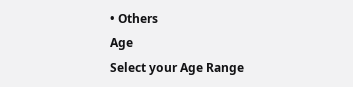• Others
Age
Select your Age Range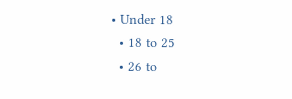• Under 18
  • 18 to 25
  • 26 to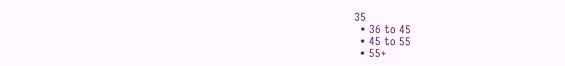35
  • 36 to 45
  • 45 to 55
  • 55+